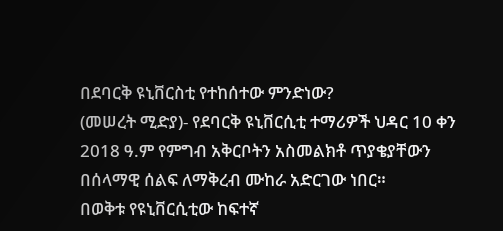በደባርቅ ዩኒቨርስቲ የተከሰተው ምንድነው?
(መሠረት ሚድያ)- የደባርቅ ዩኒቨርሲቲ ተማሪዎች ህዳር 10 ቀን 2018 ዓ.ም የምግብ አቅርቦትን አስመልክቶ ጥያቄያቸውን በሰላማዊ ሰልፍ ለማቅረብ ሙከራ አድርገው ነበር።
በወቅቱ የዩኒቨርሲቲው ከፍተኛ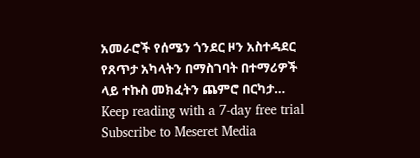አመራሮች የሰሜን ጎንደር ዞን አስተዳደር የጸጥታ አካላትን በማስገባት በተማሪዎች ላይ ተኩስ መክፈትን ጨምሮ በርካታ…
Keep reading with a 7-day free trial
Subscribe to Meseret Media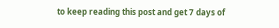to keep reading this post and get 7 days of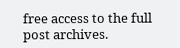free access to the full post archives.